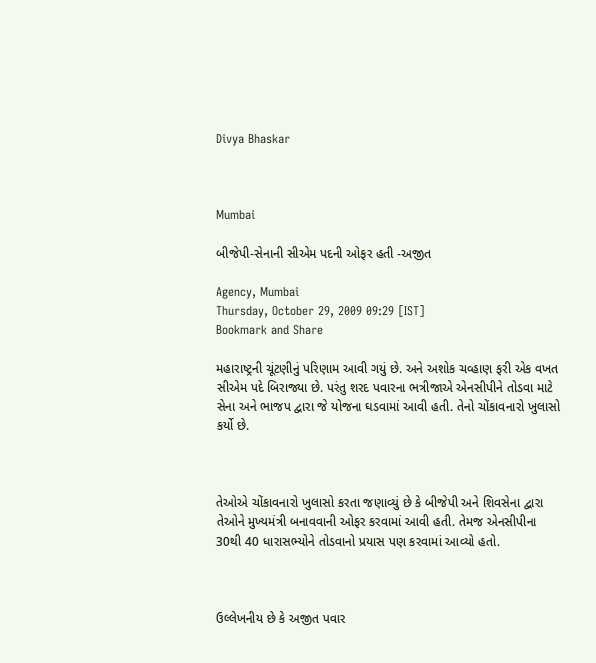Divya Bhaskar



Mumbai

બીજેપી-સેનાની સીએમ પદની ઓફર હતી -અજીત

Agency, Mumbai
Thursday, October 29, 2009 09:29 [IST]
Bookmark and Share

મહારાષ્ટ્રની ચૂંટણીનું પરિણામ આવી ગયું છે. અને અશોક ચવ્હાણ ફરી એક વખત સીએમ પદે બિરાજ્યા છે. પરંતુ શરદ પવારના ભત્રીજાએ એનસીપીને તોડવા માટે સેના અને ભાજપ દ્વારા જે યોજના ઘડવામાં આવી હતી. તેનો ચોંકાવનારો ખુલાસો કર્યો છે.



તેઓએ ચોંકાવનારો ખુલાસો કરતા જણાવ્યું છે કે બીજેપી અને શિવસેના દ્વારા તેઓને મુખ્યમંત્રી બનાવવાની ઓફર કરવામાં આવી હતી. તેમજ એનસીપીના 30થી 40 ધારાસભ્યોને તોડવાનો પ્રયાસ પણ કરવામાં આવ્યો હતો.



ઉલ્લેખનીય છે કે અજીત પવાર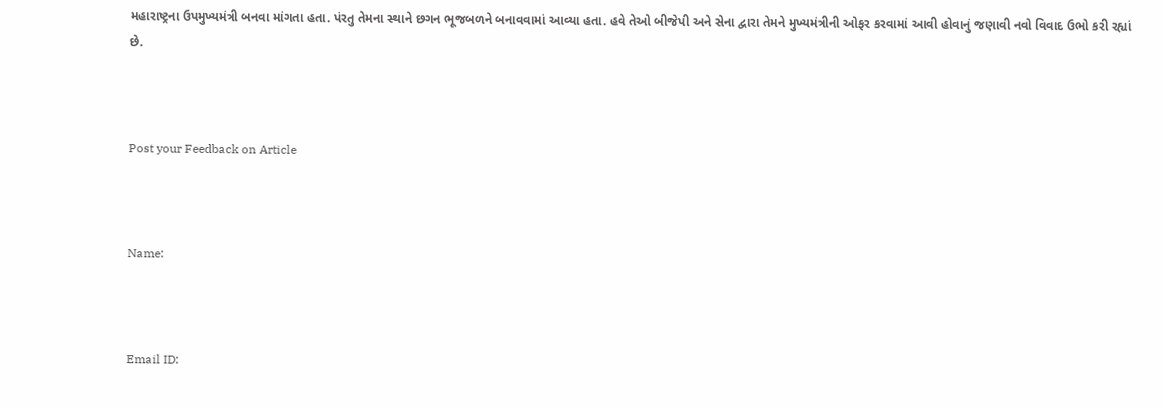મહારાષ્ટ્રના ઉપમુખ્યમંત્રી બનવા માંગતા હતા. પંરતુ તેમના સ્થાને છગન ભૂજબળને બનાવવામાં આવ્યા હતા. હવે તેઓ બીજેપી અને સેના દ્વારા તેમને મુખ્યમંત્રીની ઓફર કરવામાં આવી હોવાનું જણાવી નવો વિવાદ ઉભો કરી રહ્યાં છે.



Post your Feedback on Article



Name:



Email ID: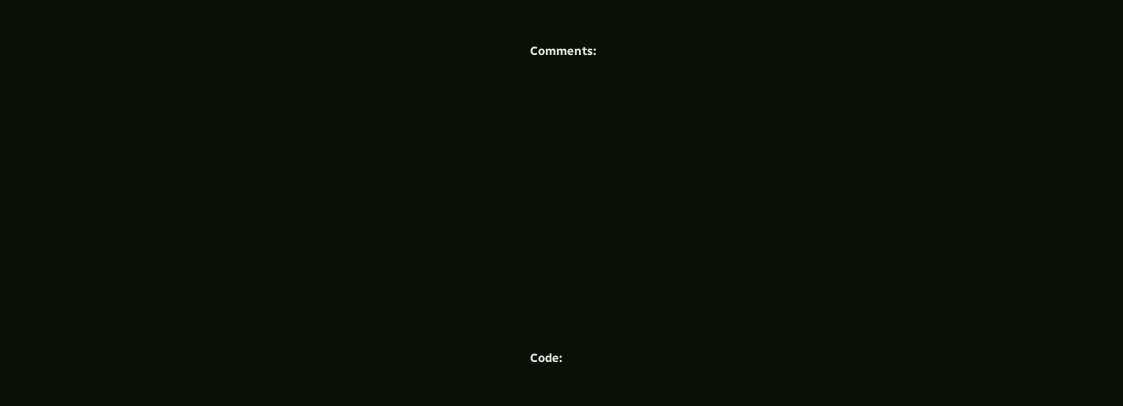Comments:















Code: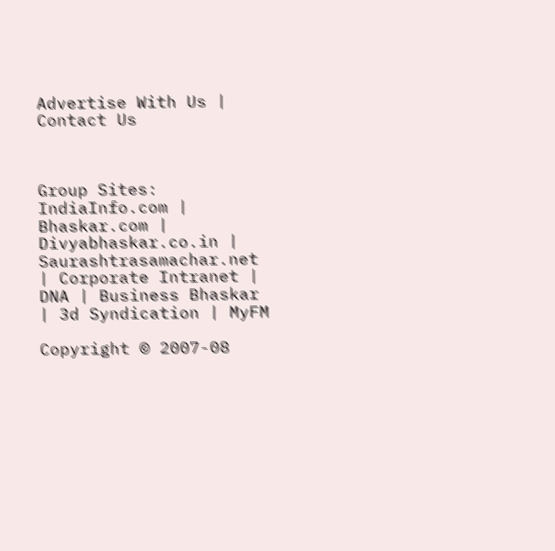Advertise With Us | Contact Us



Group Sites: IndiaInfo.com | Bhaskar.com | Divyabhaskar.co.in | Saurashtrasamachar.net | Corporate Intranet | DNA | Business Bhaskar | 3d Syndication | MyFM

Copyright © 2007-08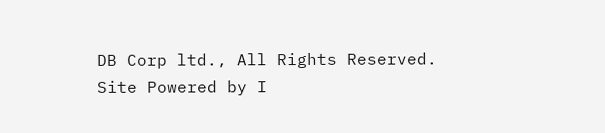DB Corp ltd., All Rights Reserved.
Site Powered by I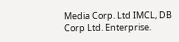Media Corp. Ltd IMCL, DB Corp Ltd. Enterprise.